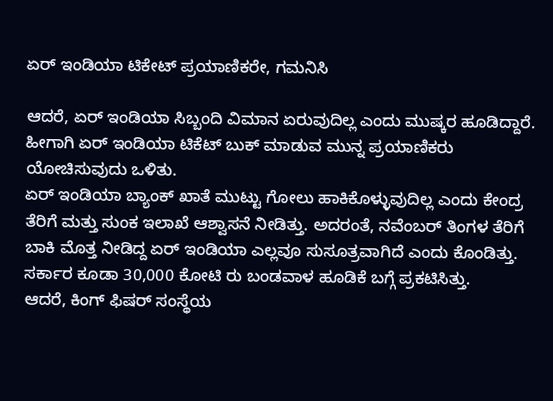ಏರ್ ಇಂಡಿಯಾ ಟಿಕೇಟ್ ಪ್ರಯಾಣಿಕರೇ, ಗಮನಿಸಿ

ಆದರೆ, ಏರ್ ಇಂಡಿಯಾ ಸಿಬ್ಬಂದಿ ವಿಮಾನ ಏರುವುದಿಲ್ಲ ಎಂದು ಮುಷ್ಕರ ಹೂಡಿದ್ದಾರೆ. ಹೀಗಾಗಿ ಏರ್ ಇಂಡಿಯಾ ಟಿಕೆಟ್ ಬುಕ್ ಮಾಡುವ ಮುನ್ನ ಪ್ರಯಾಣಿಕರು ಯೋಚಿಸುವುದು ಒಳಿತು.
ಏರ್ ಇಂಡಿಯಾ ಬ್ಯಾಂಕ್ ಖಾತೆ ಮುಟ್ಟು ಗೋಲು ಹಾಕಿಕೊಳ್ಳುವುದಿಲ್ಲ ಎಂದು ಕೇಂದ್ರ ತೆರಿಗೆ ಮತ್ತು ಸುಂಕ ಇಲಾಖೆ ಆಶ್ವಾಸನೆ ನೀಡಿತ್ತು. ಅದರಂತೆ, ನವೆಂಬರ್ ತಿಂಗಳ ತೆರಿಗೆ ಬಾಕಿ ಮೊತ್ತ ನೀಡಿದ್ದ ಏರ್ ಇಂಡಿಯಾ ಎಲ್ಲವೂ ಸುಸೂತ್ರವಾಗಿದೆ ಎಂದು ಕೊಂಡಿತ್ತು. ಸರ್ಕಾರ ಕೂಡಾ 30,000 ಕೋಟಿ ರು ಬಂಡವಾಳ ಹೂಡಿಕೆ ಬಗ್ಗೆ ಪ್ರಕಟಿಸಿತ್ತು.
ಆದರೆ, ಕಿಂಗ್ ಫಿಷರ್ ಸಂಸ್ಥೆಯ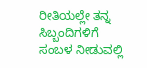ರೀತಿಯಲ್ಲೇ ತನ್ನ ಸಿಬ್ಬಂದಿಗಳಿಗೆ ಸಂಬಳ ನೀಡುವಲ್ಲಿ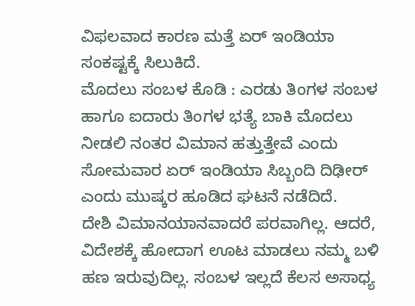ವಿಫಲವಾದ ಕಾರಣ ಮತ್ತೆ ಏರ್ ಇಂಡಿಯಾ ಸಂಕಷ್ಟಕ್ಕೆ ಸಿಲುಕಿದೆ.
ಮೊದಲು ಸಂಬಳ ಕೊಡಿ : ಎರಡು ತಿಂಗಳ ಸಂಬಳ ಹಾಗೂ ಐದಾರು ತಿಂಗಳ ಭತ್ಯೆ ಬಾಕಿ ಮೊದಲು ನೀಡಲಿ ನಂತರ ವಿಮಾನ ಹತ್ತುತ್ತೇವೆ ಎಂದು ಸೋಮವಾರ ಏರ್ ಇಂಡಿಯಾ ಸಿಬ್ಬಂದಿ ದಿಢೀರ್ ಎಂದು ಮುಷ್ಕರ ಹೂಡಿದ ಘಟನೆ ನಡೆದಿದೆ.
ದೇಶಿ ವಿಮಾನಯಾನವಾದರೆ ಪರವಾಗಿಲ್ಲ. ಆದರೆ, ವಿದೇಶಕ್ಕೆ ಹೋದಾಗ ಊಟ ಮಾಡಲು ನಮ್ಮ ಬಳಿ ಹಣ ಇರುವುದಿಲ್ಲ. ಸಂಬಳ ಇಲ್ಲದೆ ಕೆಲಸ ಅಸಾಧ್ಯ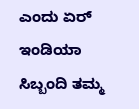ಎಂದು ಏರ್ ಇಂಡಿಯಾ ಸಿಬ್ಬಂದಿ ತಮ್ಮ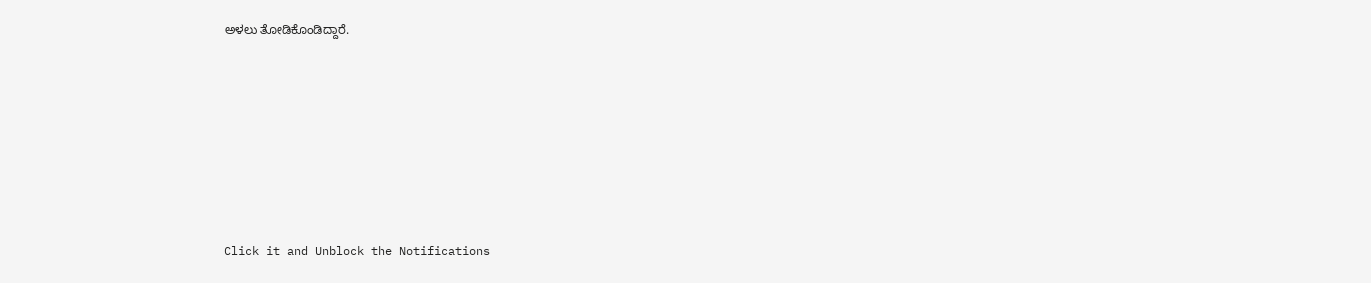ಅಳಲು ತೋಡಿಕೊಂಡಿದ್ದಾರೆ.












Click it and Unblock the Notifications